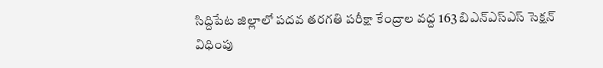సిద్దిపేట జిల్లాలో పదవ తరగతి పరీక్షా కేంద్రాల వద్ద 163 బిఎన్ఎస్ఎస్ సెక్షన్ విధింపు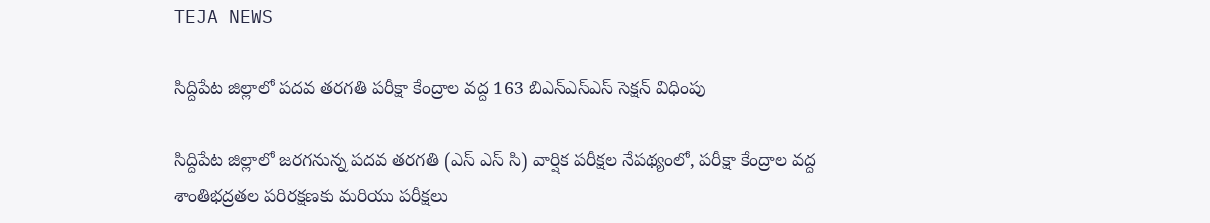TEJA NEWS

సిద్దిపేట జిల్లాలో పదవ తరగతి పరీక్షా కేంద్రాల వద్ద 163 బిఎన్ఎస్ఎస్ సెక్షన్ విధింపు

సిద్దిపేట జిల్లాలో జరగనున్న పదవ తరగతి (ఎస్ ఎస్ సి) వార్షిక పరీక్షల నేపథ్యంలో, పరీక్షా కేంద్రాల వద్ద శాంతిభద్రతల పరిరక్షణకు మరియు పరీక్షలు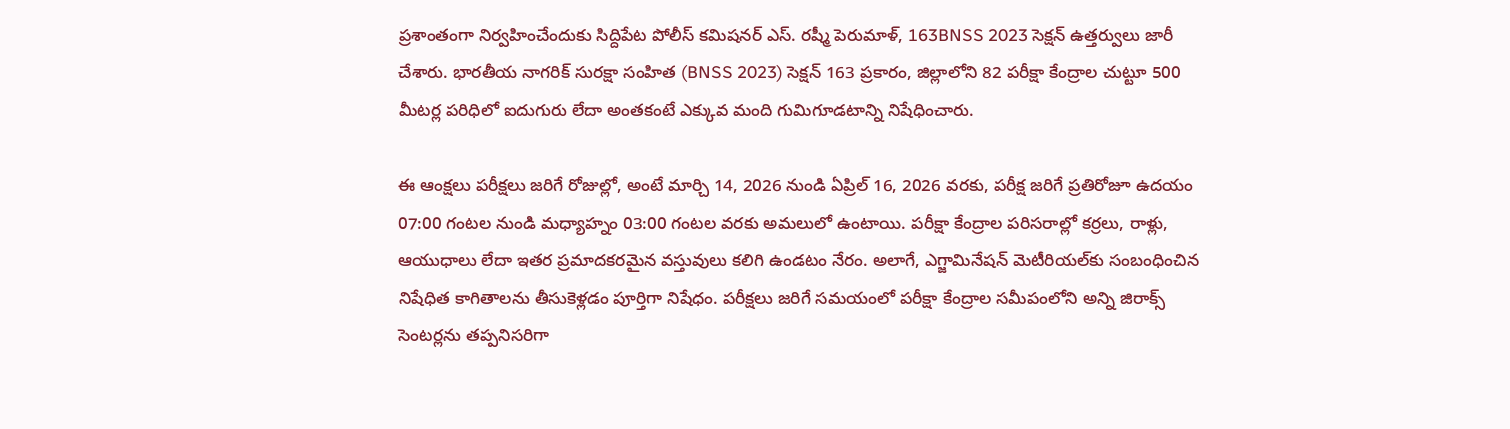ప్రశాంతంగా నిర్వహించేందుకు సిద్దిపేట పోలీస్ కమిషనర్ ఎస్. రష్మీ పెరుమాళ్, 163BNSS 2023 సెక్షన్ ఉత్తర్వులు జారీ చేశారు. భారతీయ నాగరిక్ సురక్షా సంహిత (BNSS 2023) సెక్షన్ 163 ప్రకారం, జిల్లాలోని 82 పరీక్షా కేంద్రాల చుట్టూ 500 మీటర్ల పరిధిలో ఐదుగురు లేదా అంతకంటే ఎక్కువ మంది గుమిగూడటాన్ని నిషేధించారు.

ఈ ఆంక్షలు పరీక్షలు జరిగే రోజుల్లో, అంటే మార్చి 14, 2026 నుండి ఏప్రిల్ 16, 2026 వరకు, పరీక్ష జరిగే ప్రతిరోజూ ఉదయం 07:00 గంటల నుండి మధ్యాహ్నం 03:00 గంటల వరకు అమలులో ఉంటాయి. పరీక్షా కేంద్రాల పరిసరాల్లో కర్రలు, రాళ్లు, ఆయుధాలు లేదా ఇతర ప్రమాదకరమైన వస్తువులు కలిగి ఉండటం నేరం. అలాగే, ఎగ్జామినేషన్ మెటీరియల్‌కు సంబంధించిన నిషేధిత కాగితాలను తీసుకెళ్లడం పూర్తిగా నిషేధం. పరీక్షలు జరిగే సమయంలో పరీక్షా కేంద్రాల సమీపంలోని అన్ని జిరాక్స్ సెంటర్లను తప్పనిసరిగా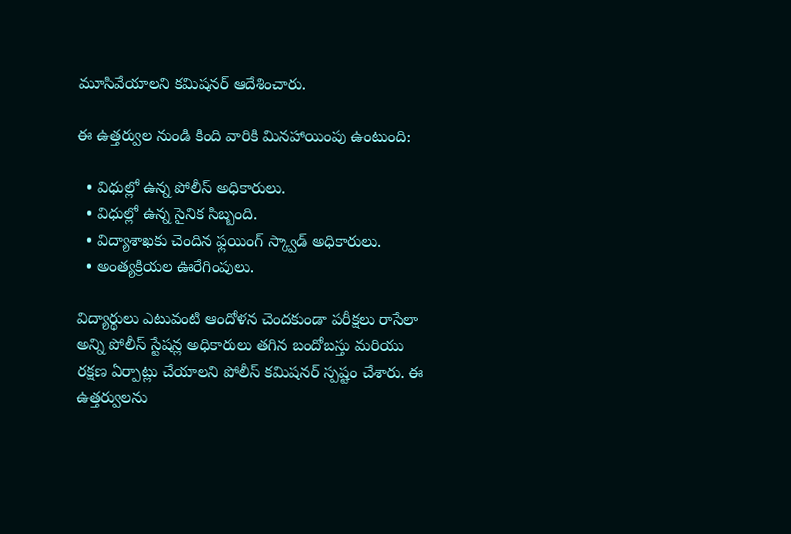మూసివేయాలని కమిషనర్ ఆదేశించారు.

ఈ ఉత్తర్వుల నుండి కింది వారికి మినహాయింపు ఉంటుంది:

  • విధుల్లో ఉన్న పోలీస్ అధికారులు.
  • విధుల్లో ఉన్న సైనిక సిబ్బంది.
  • విద్యాశాఖకు చెందిన ఫ్లయింగ్ స్క్వాడ్ అధికారులు.
  • అంత్యక్రియల ఊరేగింపులు.

విద్యార్థులు ఎటువంటి ఆందోళన చెందకుండా పరీక్షలు రాసేలా అన్ని పోలీస్ స్టేషన్ల అధికారులు తగిన బందోబస్తు మరియు రక్షణ ఏర్పాట్లు చేయాలని పోలీస్ కమిషనర్ స్పష్టం చేశారు. ఈ ఉత్తర్వులను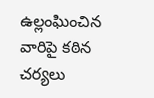ఉల్లంఘించిన వారిపై కఠిన చర్యలు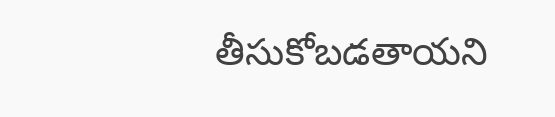తీసుకోబడతాయని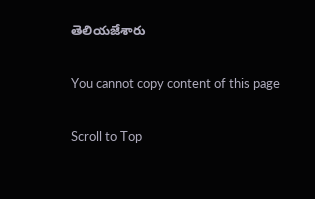తెలియజేశారు

You cannot copy content of this page

Scroll to Top